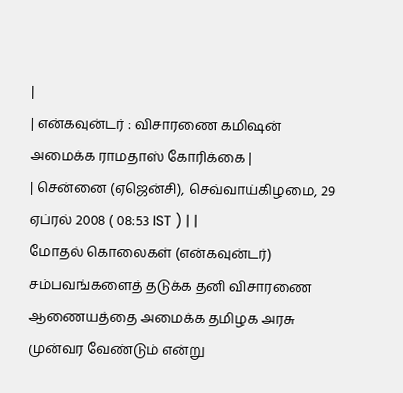|
| என்கவுன்டர் : விசாரணை கமிஷன் அமைக்க ராமதாஸ் கோரிக்கை |
| சென்னை (ஏஜென்சி), செவ்வாய்கிழமை, 29 ஏப்ரல் 2008 ( 08:53 IST ) | |
மோதல் கொலைகள் (என்கவுன்டர்) சம்பவங்களைத் தடுக்க தனி விசாரணை ஆணையத்தை அமைக்க தமிழக அரசு முன்வர வேண்டும் என்று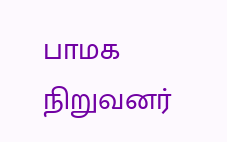பாமக நிறுவனர்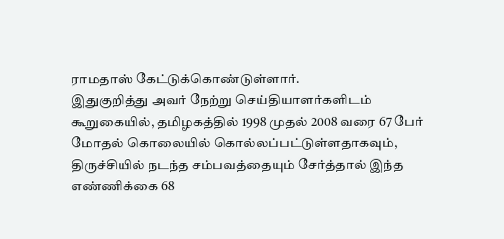ராமதாஸ் கேட்டுக்கொண்டுள்ளார்.
இதுகுறித்து அவர் நேற்று செய்தியாளர்களிடம் கூறுகையில், தமிழகத்தில் 1998 முதல் 2008 வரை 67 பேர் மோதல் கொலையில் கொல்லப்பட்டுள்ளதாகவும், திருச்சியில் நடந்த சம்பவத்தையும் சேர்த்தால் இந்த எண்ணிக்கை 68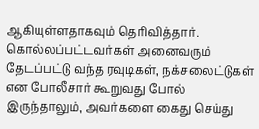ஆகியுள்ளதாகவும் தெரிவித்தார்.
கொல்லப்பட்டவர்கள் அனைவரும் தேடப்பட்டு வந்த ரவுடிகள், நக்சலைட்டுகள் என போலீசார் கூறுவது போல் இருந்தாலும், அவர்களை கைது செய்து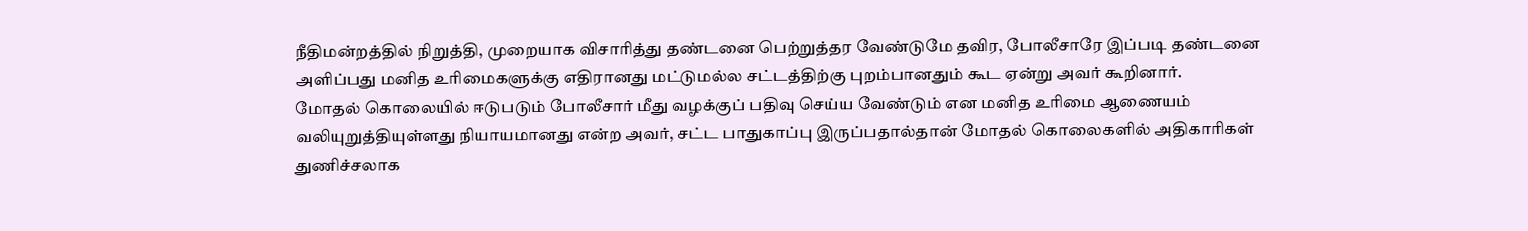நீதிமன்றத்தில் நிறுத்தி, முறையாக விசாரித்து தண்டனை பெற்றுத்தர வேண்டுமே தவிர, போலீசாரே இப்படி தண்டனை அளிப்பது மனித உரிமைகளுக்கு எதிரானது மட்டுமல்ல சட்டத்திற்கு புறம்பானதும் கூட ஏன்று அவர் கூறினார்.
மோதல் கொலையில் ஈடுபடும் போலீசார் மீது வழக்குப் பதிவு செய்ய வேண்டும் என மனித உரிமை ஆணையம் வலியுறுத்தியுள்ளது நியாயமானது என்ற அவர், சட்ட பாதுகாப்பு இருப்பதால்தான் மோதல் கொலைகளில் அதிகாரிகள் துணிச்சலாக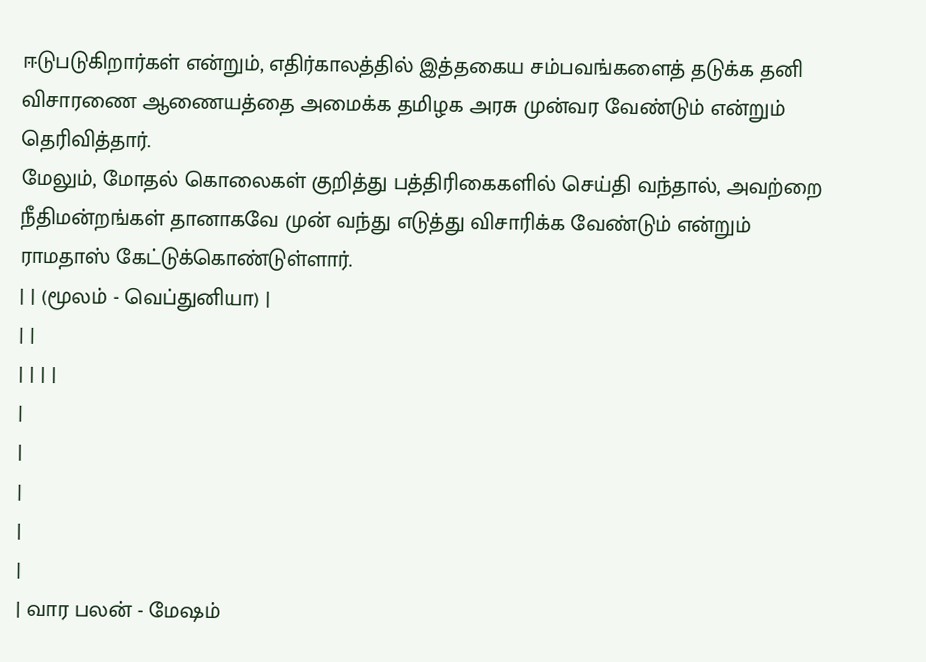ஈடுபடுகிறார்கள் என்றும், எதிர்காலத்தில் இத்தகைய சம்பவங்களைத் தடுக்க தனி விசாரணை ஆணையத்தை அமைக்க தமிழக அரசு முன்வர வேண்டும் என்றும் தெரிவித்தார்.
மேலும், மோதல் கொலைகள் குறித்து பத்திரிகைகளில் செய்தி வந்தால், அவற்றை நீதிமன்றங்கள் தானாகவே முன் வந்து எடுத்து விசாரிக்க வேண்டும் என்றும் ராமதாஸ் கேட்டுக்கொண்டுள்ளார்.
| | (மூலம் - வெப்துனியா) |
| |
| | | |
|
|
|
|
|
| வார பலன் - மேஷம்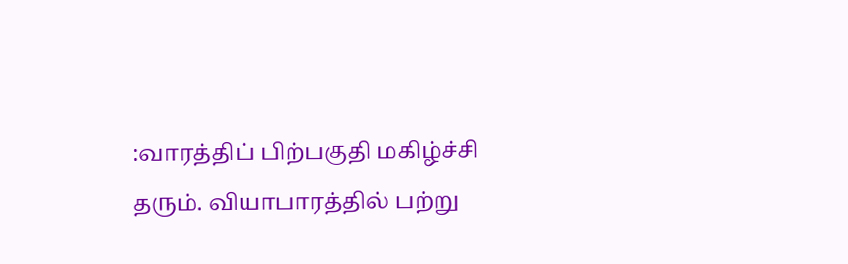:வாரத்திப் பிற்பகுதி மகிழ்ச்சி தரும். வியாபாரத்தில் பற்று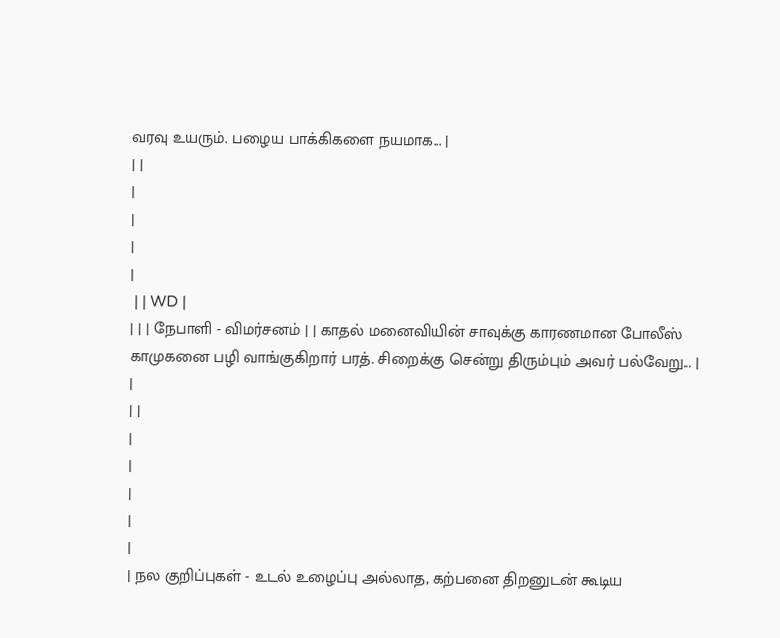வரவு உயரும். பழைய பாக்கிகளை நயமாக... |
| |
|
|
|
|
 | | WD |
| | | நேபாளி - விமர்சனம் | | காதல் மனைவியின் சாவுக்கு காரணமான போலீஸ் காமுகனை பழி வாங்குகிறார் பரத். சிறைக்கு சென்று திரும்பும் அவர் பல்வேறு... |
|
| |
|
|
|
|
|
| நல குறிப்புகள் - உடல் உழைப்பு அல்லாத, கற்பனை திறனுடன் கூடிய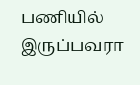பணியில் இருப்பவரா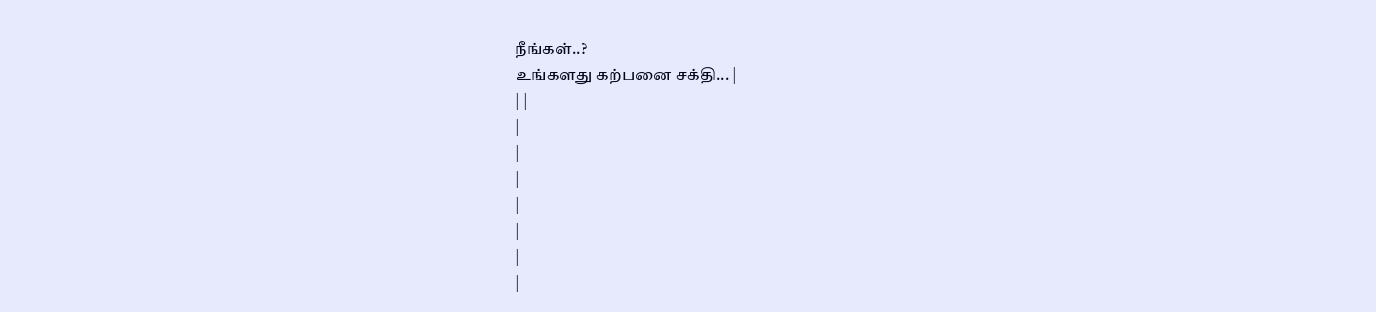நீங்கள்..?
உங்களது கற்பனை சக்தி... |
| |
|
|
|
|
|
|
|